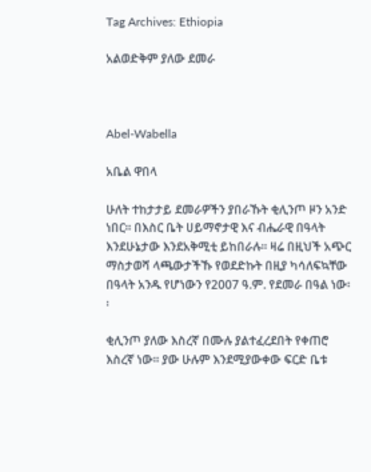Tag Archives: Ethiopia

አልወድቅም ያለው ደመራ



Abel-Wabella

አቤል ዋበላ

ሁለት ተከታታይ ደመራዎችን ያበራኹት ቂሊንጦ ዞን አንድ ነበር፡፡ በእስር ቤት ሀይማኖታዊ እና ብሔራዊ በዓላት እንደሁኔታው እንደአቅሚቲ ይከበራሉ፡፡ ዛሬ በዚህች አጭር ማስታወሻ ላጫውታችኹ የወደድኩት በዚያ ካሳለፍኳቸው በዓላት አንዱ የሆነውን የ2007 ዓ.ም. የደመራ በዓል ነው፡፡

ቂሊንጦ ያለው እስረኛ በሙሉ ያልተፈረደበት የቀጠሮ እስረኛ ነው፡፡ ያው ሁሉም እንደሚያውቀው ፍርድ ቤቱ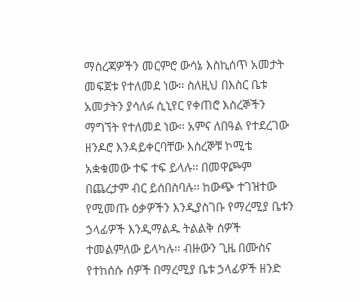ማስረጃዎችን መርምሮ ውሳኔ እስኪሰጥ አመታት መፍጀቱ የተለመደ ነው፡፡ ስለዚህ በእስር ቤቱ አመታትን ያሳለፉ ሲኒየር የቀጠሮ እስረኞችን ማግኘት የተለመደ ነው፡፡ አምና ለበዓል የተደረገው ዘንዶሮ እንዳይቀርባቸው እስረኞቹ ኮሚቴ አቋቁመው ተፍ ተፍ ይላሉ፡፡ በመዋጮም በጨረታም ብር ይሰበስባሉ፡፡ ከውጭ ተገዝተው የሚመጡ ዕቃዎችን እንዲያስገቡ የማረሚያ ቤቱን ኃላፊዎች እንዲማልዱ ትልልቅ ሰዎች ተመልምለው ይላካሉ፡፡ ብዙውን ጊዜ በሙስና የተከሰሱ ሰዎች በማረሚያ ቤቱ ኃላፊዎች ዘንድ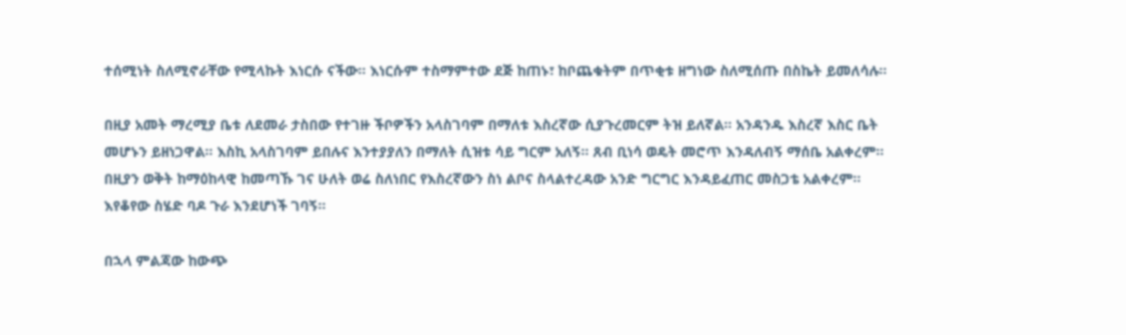ተሰሚነት ስለሚኖራቸው የሚላኩት እነርሱ ናችው፡፡ እነርሱም ተስማምተው ደጅ ከጠኑ፣ ከቦጨቁትም በጥቂቱ ዘግነው ስለሚሰጡ በስኬት ይመለሳሉ፡፡

በዚያ አመት ማረሚያ ቤቱ ለደመራ ታስበው የተገዙ ችቦዎችን አላስገባም በማለቱ እስረኛው ሲያጉረመርም ትዝ ይለኛል፡፡ አንዳንዱ እስረኛ እስር ቤት መሆኑን ይዘነጋዋል፡፡ እስኪ አላስገባም ይበሉና እንተያያለን በማለት ሲዝቱ ሳይ ግርም አለኝ፡፡ ጸብ ቢነሳ ወዴት መሮጥ እንዳለብኝ ማሰቤ አልቀረም፡፡ በዚያን ወቅት ከማዕከላዊ ከመጣኹ ገና ሁለት ወሬ ስለነበር የእስረኛውን ስነ ልቦና ስላልተረዳው አንድ ግርግር እንዳይፈጠር መስጋቴ አልቀረም፡፡ እየቆየው ስሄድ ባዶ ጉራ እንደሆነች ገባኝ፡፡

በኋላ ምልጃው ከውጭ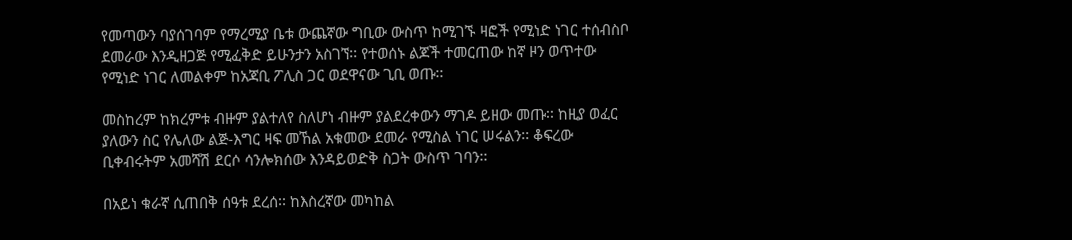የመጣውን ባያሰገባም የማረሚያ ቤቱ ውጨኛው ግቢው ውስጥ ከሚገኙ ዛፎች የሚነድ ነገር ተሰብስቦ ደመራው እንዲዘጋጅ የሚፈቅድ ይሁንታን አስገኘ፡፡ የተወሰኑ ልጆች ተመርጠው ከኛ ዞን ወጥተው የሚነድ ነገር ለመልቀም ከአጃቢ ፖሊስ ጋር ወደዋናው ጊቢ ወጡ፡፡

መስከረም ከክረምቱ ብዙም ያልተለየ ስለሆነ ብዙም ያልደረቀውን ማገዶ ይዘው መጡ፡፡ ከዚያ ወፈር ያለውን ስር የሌለው ልጅ-እግር ዛፍ መኸል አቁመው ደመራ የሚስል ነገር ሠሩልን፡፡ ቆፍረው ቢቀብሩትም አመሻሽ ደርሶ ሳንሎክሰው እንዳይወድቅ ስጋት ውስጥ ገባን፡፡

በአይነ ቁራኛ ሲጠበቅ ሰዓቱ ደረሰ፡፡ ከእስረኛው መካከል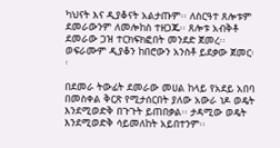ካህናት እና ዲያቆናት አልታጡም፡፡ ለስርዓተ ጸሎቱም ደመራውንም ለመሎከስ ተዘጋጁ፡፡ ጸሎቱ አብቅቶ ደመራው ጋዝ ተርክፍክፎበት መንደድ ጀመረ፡፡ ወፍራሙም ዲያቆን ከበሮውን አንስቶ ይደቃው ጀመር፡፡

በደመራ ትውፊት ደመራው መሀል ከላይ የአደይ አበባ በመስቀል ቅርጽ የሚታሰርበት ያለው አውራ ነዶ ወዴት እንደሚወድቅ በጉጉት ይጠበቃል፡፡ ታዳሚው ወዴት እንደሚወድቅ ሳይመለከት አይበተንም፡፡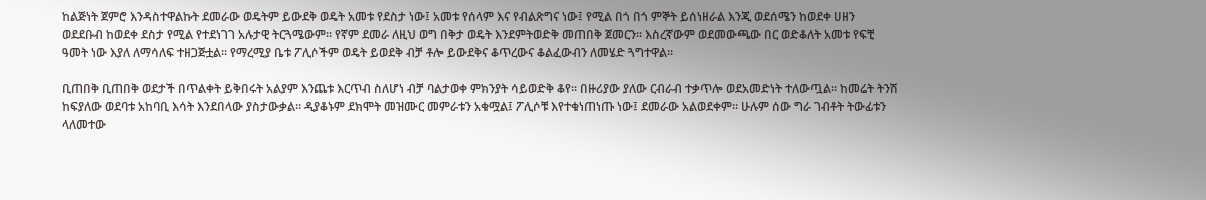ከልጅነት ጀምሮ እንዳስተዋልኩት ደመራው ወዴትም ይውደቅ ወዴት አመቱ የደስታ ነው፤ አመቱ የሰላም እና የብልጽግና ነው፤ የሚል በጎ በጎ ምኞት ይሰነዘራል እንጂ ወደሰሜን ከወደቀ ሀዘን ወደደቡብ ከወደቀ ደስታ የሚል የተደነገገ አሉታዊ ትርጓሜውም፡፡ የኛም ደመራ ለዚህ ወግ በቅታ ወዴት እንደምትወድቅ መጠበቅ ጀመርን፡፡ እስረኛውም ወደመውጫው በር ወድቆለት አመቱ የፍቺ ዓመት ነው እያለ ለማሳለፍ ተዘጋጅቷል፡፡ የማረሚያ ቤቱ ፖሊሶችም ወዴት ይወደቅ ብቻ ቶሎ ይውደቅና ቆጥረውና ቆልፈውብን ለመሄድ ጓግተዋል፡፡

ቢጠበቅ ቢጠበቅ ወደታች በጥልቀት ይቅበሩት አልያም እንጨቱ እርጥብ ስለሆነ ብቻ ባልታወቀ ምክንያት ሳይወድቅ ቆየ፡፡ በዙሪያው ያለው ርብራብ ተቃጥሎ ወደአመድነት ተለውጧል፡፡ ከመሬት ትንሽ ከፍያለው ወደባቱ አከባቢ እሳት እንደበላው ያስታውቃል፡፡ ዲያቆኑም ደክሞት መዝሙር መምራቱን አቁሟል፤ ፖሊሶቹ እየተቁነጠነጡ ነው፤ ደመራው አልወደቀም፡፡ ሁሉም ሰው ግራ ገብቶት ትውፊቱን ላለመተው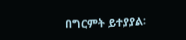በግርምት ይተያያል፡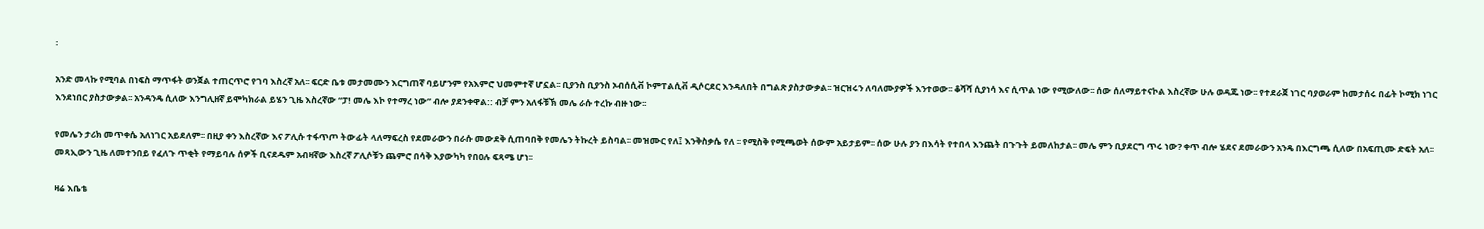፡

አንድ መላኩ የሚባል በነፍስ ማጥፋት ወንጀል ተጠርጥሮ የገባ እስረኛ አለ፡፡ ፍርድ ቤቱ መታመሙን እርግጠኛ ባይሆንም የአእምሮ ህመምተኛ ሆኗል፡፡ ቢያንስ ቢያንስ ኦብሰሲቭ ኮምፐልሲቭ ዲሶርደር እንዳለበት በግልጽ ያስታውቃል፡፡ ዝርዝሩን ለባለሙያዎች እንተወው፡፡ ቆሻሻ ሲያነሳ እና ሲጥል ነው የሚውለው፡፡ ሰው ሰለማይተናኮል እስረኛው ሁሉ ወዳጁ ነው፡፡ የተደራጀ ነገር ባያወራም ከመታሰሩ በፊት ኮሚክ ነገር እንደነበር ያስታውቃል፡፡ አንዳንዴ ሲለው እንግሊዘኛ ይሞካክራል ይሄን ጊዜ እስረኛው “ፓ! መሌ እኮ የተማረ ነው” ብሎ ያደንቀዋል:: ብቻ ምን አለፋቹኽ መሌ ራሱ ተረኩ ብዙ ነው፡፡

የመሌን ታሪክ መጥቀሴ አለነገር አይደለም፡፡ በዚያ ቀን እስረኛው እና ፖሊሱ ተፋጥጦ ትውፊት ላለማፍረስ የደመራውን በራሱ መውደቅ ሲጠባበቅ የመሌን ትኩረት ይስባል፡፡ መዝሙር የለ፤ እንቅስቃሴ የለ ፡፡ የሚስቅ የሚጫወት ሰውም አይታይም፡፡ ሰው ሁሉ ያን በእሳት የተበላ እንጨት በጉጉት ይመለከታል፡፡ መሌ ምን ቢያደርግ ጥሩ ነው? ቀጥ ብሎ ሄደና ደመራውን አንዴ በእርግጫ ሲለው በአፍጢሙ ድፍት አለ፡፡ መጻኢውን ጊዜ ለመተንበይ የፈለጉ ጥቂት የማይባሉ ሰዎች ቢናደዱም አብዛኛው እስረኛ ፖሊሶቹን ጨምሮ በሳቅ እያውካካ የበዐሉ ፍጻሜ ሆነ፡፡

ዛሬ እቤቴ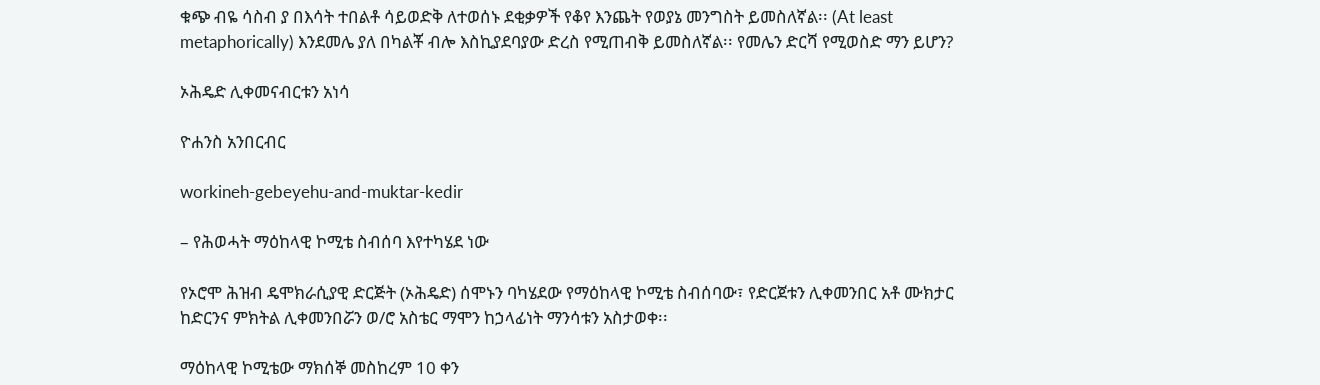ቁጭ ብዬ ሳስብ ያ በእሳት ተበልቶ ሳይወድቅ ለተወሰኑ ደቂቃዎች የቆየ እንጨት የወያኔ መንግስት ይመስለኛል፡፡ (At least metaphorically) እንደመሌ ያለ በካልቾ ብሎ እስኪያደባያው ድረስ የሚጠብቅ ይመስለኛል፡፡ የመሌን ድርሻ የሚወስድ ማን ይሆን?

ኦሕዴድ ሊቀመናብርቱን አነሳ

ዮሐንስ አንበርብር

workineh-gebeyehu-and-muktar-kedir

– የሕወሓት ማዕከላዊ ኮሚቴ ስብሰባ እየተካሄደ ነው

የኦሮሞ ሕዝብ ዴሞክራሲያዊ ድርጅት (ኦሕዴድ) ሰሞኑን ባካሄደው የማዕከላዊ ኮሚቴ ስብሰባው፣ የድርጀቱን ሊቀመንበር አቶ ሙክታር ከድርንና ምክትል ሊቀመንበሯን ወ/ሮ አስቴር ማሞን ከኃላፊነት ማንሳቱን አስታወቀ፡፡

ማዕከላዊ ኮሚቴው ማክሰኞ መስከረም 10 ቀን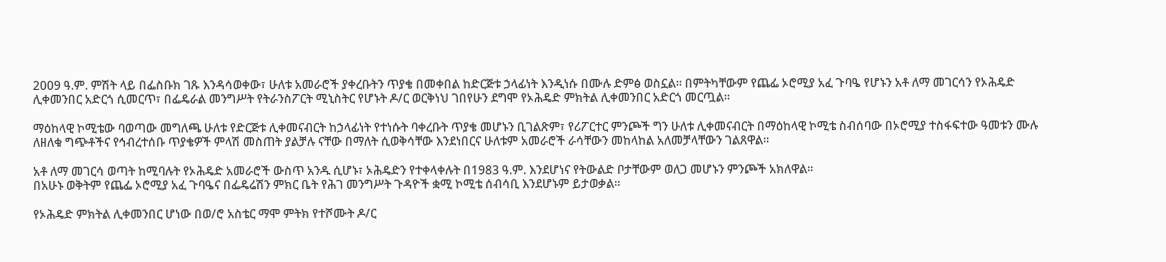2009 ዓ.ም. ምሽት ላይ በፌስቡክ ገጹ እንዳሳወቀው፣ ሁለቱ አመራሮች ያቀረቡትን ጥያቄ በመቀበል ከድርጅቱ ኃላፊነት እንዲነሱ በሙሉ ድምፅ ወስኗል፡፡ በምትካቸውም የጨፌ ኦሮሚያ አፈ ጉባዔ የሆኑን አቶ ለማ መገርሳን የኦሕዴድ ሊቀመንበር አድርጎ ሲመርጥ፣ በፌዴራል መንግሥት የትራንስፖርት ሚኒስትር የሆኑት ዶ/ር ወርቅነህ ገበየሁን ደግሞ የኦሕዴድ ምክትል ሊቀመንበር አድርጎ መርጧል፡፡

ማዕከላዊ ኮሚቴው ባወጣው መግለጫ ሁለቱ የድርጅቱ ሊቀመናብርት ከኃላፊነት የተነሱት ባቀረቡት ጥያቄ መሆኑን ቢገልጽም፣ የሪፖርተር ምንጮች ግን ሁለቱ ሊቀመናብርት በማዕከላዊ ኮሚቴ ስብሰባው በኦሮሚያ ተስፋፍተው ዓመቱን ሙሉ ለዘለቁ ግጭቶችና የኅብረተሰቡ ጥያቄዎች ምላሽ መስጠት ያልቻሉ ናቸው በማለት ሲወቅሳቸው እንደነበርና ሁለቱም አመራሮች ራሳቸውን መከላከል አለመቻላቸውን ገልጸዋል፡፡

አቶ ለማ መገርሳ ወጣት ከሚባሉት የኦሕዴድ አመራሮች ውስጥ አንዱ ሲሆኑ፣ ኦሕዴድን የተቀላቀሉት በ1983 ዓ.ም. እንደሆነና የትውልድ ቦታቸውም ወለጋ መሆኑን ምንጮች አክለዋል፡፡
በአሁኑ ወቅትም የጨፌ ኦሮሚያ አፈ ጉባዔና በፌዴሬሽን ምክር ቤት የሕገ መንግሥት ጉዳዮች ቋሚ ኮሚቴ ሰብሳቢ እንደሆኑም ይታወቃል፡፡

የኦሕዴድ ምክትል ሊቀመንበር ሆነው በወ/ሮ አስቴር ማሞ ምትክ የተሾሙት ዶ/ር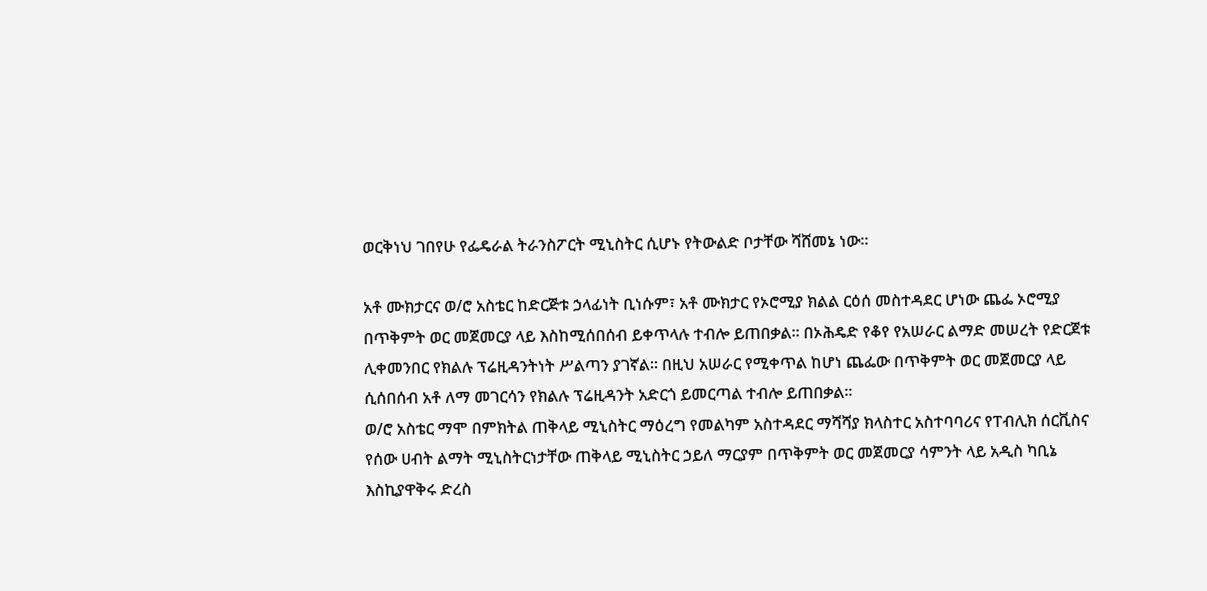ወርቅነህ ገበየሁ የፌዴራል ትራንስፖርት ሚኒስትር ሲሆኑ የትውልድ ቦታቸው ሻሸመኔ ነው፡፡

አቶ ሙክታርና ወ/ሮ አስቴር ከድርጅቱ ኃላፊነት ቢነሱም፣ አቶ ሙክታር የኦሮሚያ ክልል ርዕሰ መስተዳደር ሆነው ጨፌ ኦሮሚያ በጥቅምት ወር መጀመርያ ላይ እስከሚሰበሰብ ይቀጥላሉ ተብሎ ይጠበቃል፡፡ በኦሕዴድ የቆየ የአሠራር ልማድ መሠረት የድርጀቱ ሊቀመንበር የክልሉ ፕሬዚዳንትነት ሥልጣን ያገኛል፡፡ በዚህ አሠራር የሚቀጥል ከሆነ ጨፌው በጥቅምት ወር መጀመርያ ላይ ሲሰበሰብ አቶ ለማ መገርሳን የክልሉ ፕሬዚዳንት አድርጎ ይመርጣል ተብሎ ይጠበቃል፡፡
ወ/ሮ አስቴር ማሞ በምክትል ጠቅላይ ሚኒስትር ማዕረግ የመልካም አስተዳደር ማሻሻያ ክላስተር አስተባባሪና የፐብሊክ ሰርቪስና የሰው ሀብት ልማት ሚኒስትርነታቸው ጠቅላይ ሚኒስትር ኃይለ ማርያም በጥቅምት ወር መጀመርያ ሳምንት ላይ አዲስ ካቢኔ እስኪያዋቅሩ ድረስ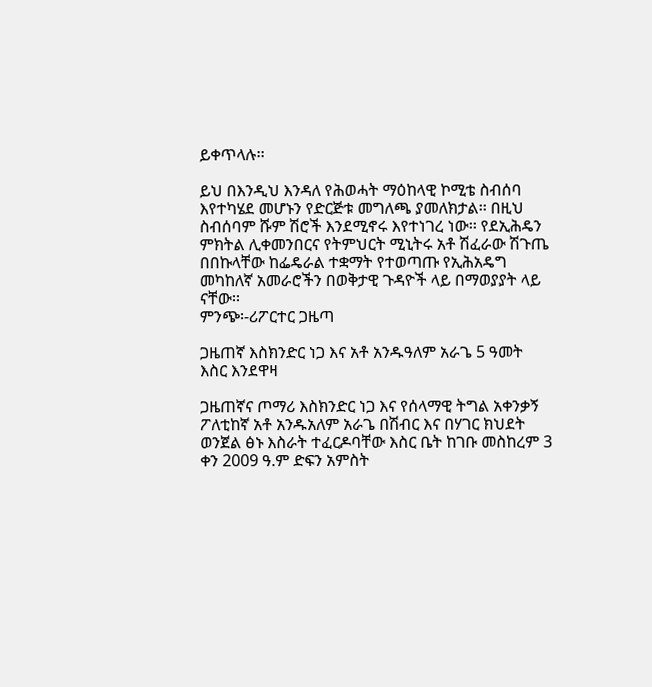ይቀጥላሉ፡፡

ይህ በእንዲህ እንዳለ የሕወሓት ማዕከላዊ ኮሚቴ ስብሰባ እየተካሄደ መሆኑን የድርጅቱ መግለጫ ያመለክታል፡፡ በዚህ ስብሰባም ሹም ሽሮች እንደሚኖሩ እየተነገረ ነው፡፡ የደኢሕዴን ምክትል ሊቀመንበርና የትምህርት ሚኒትሩ አቶ ሽፈራው ሽጉጤ በበኩላቸው ከፌዴራል ተቋማት የተወጣጡ የኢሕአዴግ መካከለኛ አመራሮችን በወቅታዊ ጉዳዮች ላይ በማወያያት ላይ ናቸው፡፡
ምንጭ፡-ሪፖርተር ጋዜጣ

ጋዜጠኛ እስክንድር ነጋ እና አቶ አንዱዓለም አራጌ 5 ዓመት እስር እንደዋዛ

ጋዜጠኛና ጦማሪ እስክንድር ነጋ እና የሰላማዊ ትግል አቀንቃኝ ፖለቲከኛ አቶ አንዱአለም አራጌ በሽብር እና በሃገር ክህደት ወንጀል ፅኑ እስራት ተፈርዶባቸው እስር ቤት ከገቡ መስከረም 3 ቀን 2009 ዓ.ም ድፍን አምስት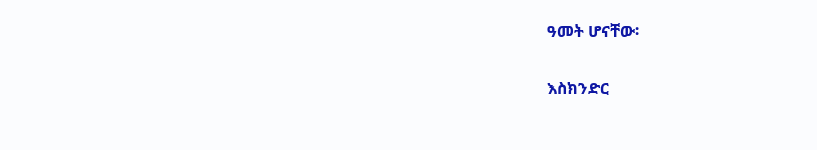ዓመት ሆናቸው፡

እስክንድር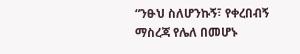“ንፁህ ስለሆንኩኝ፣ የቀረበብኝ ማስረጃ የሌለ በመሆኑ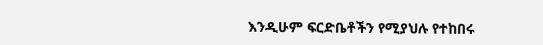እንዲሁም ፍርድቤቶችን የሚያህሉ የተከበሩ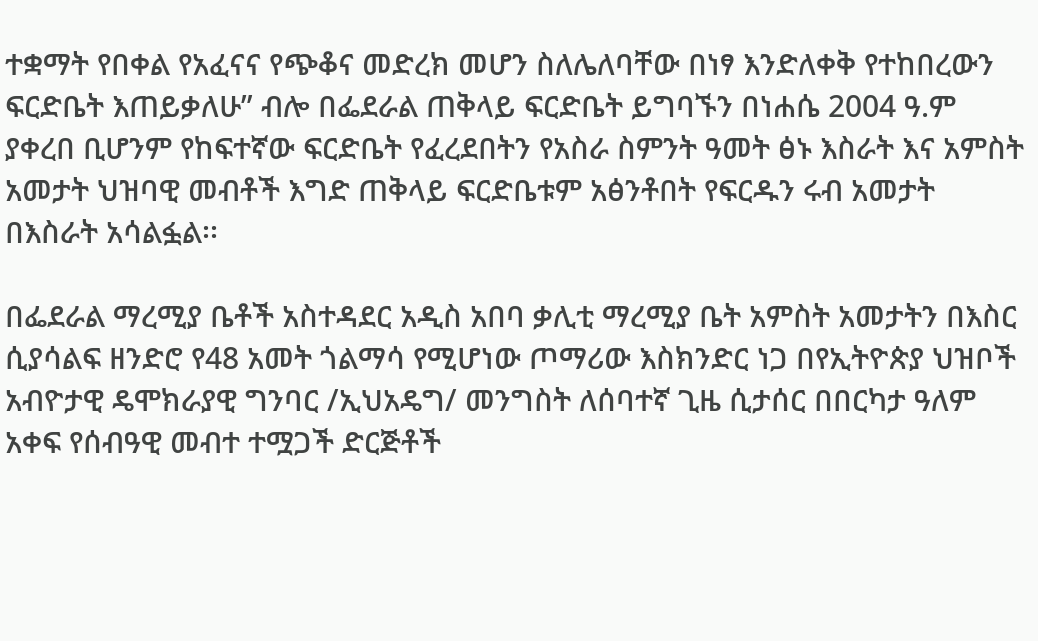ተቋማት የበቀል የአፈናና የጭቆና መድረክ መሆን ስለሌለባቸው በነፃ እንድለቀቅ የተከበረውን ፍርድቤት እጠይቃለሁ” ብሎ በፌደራል ጠቅላይ ፍርድቤት ይግባኙን በነሐሴ 2004 ዓ.ም ያቀረበ ቢሆንም የከፍተኛው ፍርድቤት የፈረደበትን የአስራ ስምንት ዓመት ፅኑ እስራት እና አምስት አመታት ህዝባዊ መብቶች እግድ ጠቅላይ ፍርድቤቱም አፅንቶበት የፍርዱን ሩብ አመታት በእስራት አሳልፏል፡፡

በፌደራል ማረሚያ ቤቶች አስተዳደር አዲስ አበባ ቃሊቲ ማረሚያ ቤት አምስት አመታትን በእስር ሲያሳልፍ ዘንድሮ የ48 አመት ጎልማሳ የሚሆነው ጦማሪው እስክንድር ነጋ በየኢትዮጵያ ህዝቦች አብዮታዊ ዴሞክራያዊ ግንባር /ኢህአዴግ/ መንግስት ለሰባተኛ ጊዜ ሲታሰር በበርካታ ዓለም አቀፍ የሰብዓዊ መብተ ተሟጋች ድርጅቶች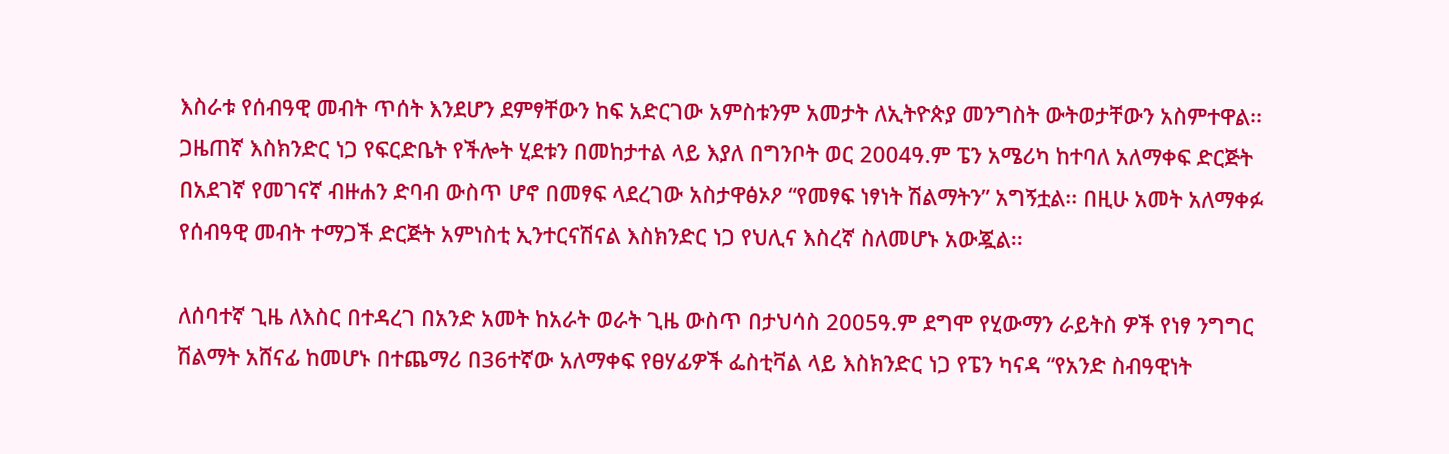እስራቱ የሰብዓዊ መብት ጥሰት እንደሆን ደምፃቸውን ከፍ አድርገው አምስቱንም አመታት ለኢትዮጵያ መንግስት ውትወታቸውን አስምተዋል፡፡
ጋዜጠኛ እስክንድር ነጋ የፍርድቤት የችሎት ሂደቱን በመከታተል ላይ እያለ በግንቦት ወር 2004ዓ.ም ፔን አሜሪካ ከተባለ አለማቀፍ ድርጅት በአደገኛ የመገናኛ ብዙሐን ድባብ ውስጥ ሆኖ በመፃፍ ላደረገው አስታዋፅኦዖ “የመፃፍ ነፃነት ሽልማትን” አግኝቷል፡፡ በዚሁ አመት አለማቀፉ የሰብዓዊ መብት ተማጋች ድርጅት አምነስቲ ኢንተርናሽናል እስክንድር ነጋ የህሊና እስረኛ ስለመሆኑ አውጇል፡፡

ለሰባተኛ ጊዜ ለእስር በተዳረገ በአንድ አመት ከአራት ወራት ጊዜ ውስጥ በታህሳስ 2005ዓ.ም ደግሞ የሂውማን ራይትስ ዎች የነፃ ንግግር ሽልማት አሸናፊ ከመሆኑ በተጨማሪ በ36ተኛው አለማቀፍ የፀሃፊዎች ፌስቲቫል ላይ እስክንድር ነጋ የፔን ካናዳ “የአንድ ስብዓዊነት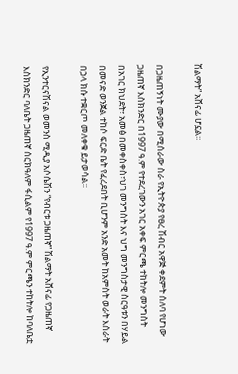ሽልማት” አሸናፊ ሆኗል፡፡

በጋዜጠኝነት ሙያው በሚሰራው ስራ የኢትዮጵያ የፀረ ሽብር አዋጅ ቀደምት ሰለባ የሆነው ጋዜጠኛ እስክንድር በ1997 ዓ.ም የተደረገውን አገር አቀፍ ምርጫ ተከትሎ መንግስት በአገር ክህደት፣ አመፅ በመቀስቀስ፣ህገ መንግስት እና ህግ መንግስታዊ ስርዓቱን በሃይል በመናድ ወንጀል ተከሶ ፍርድ ቤት የፈረደበት ቢሆንም አንድ አመት ከአምስት ወራት እሰራት በኃላ ክሱ ተቋርጦ መለቀቁ ይታወሳል፡፡

የኢንተርናሽናል ወመንስ ሚዲያ አሶሴሽን “የብርቱ ጋዜጠኛ” ሽልማት አሸናፊ የጋዜጠኛ እስክንድር ባለቤት ጋዜጠኛ ሰርክዓለም ፋሲልም የ1997 ዓ.ም ምርጫን ተከትሎ ከባለቤቷ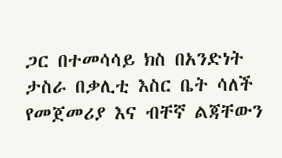ጋር በተመሳሳይ ክስ በአንድነት ታስራ በቃሊቲ እስር ቤት ሳለች የመጀመሪያ እና ብቸኛ ልጃቸውን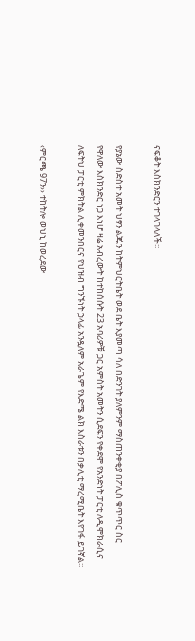ናፍቆት እስክንድርን ተገላገላለች፡፡

የያኔው ስድስተ አመት ህፃን ልጁን ከትምህርትቤት ወደ ቤት እያመጣ ሳለ በድንገት ያለምንም ማስጠንቀቂያ በፖሊስ ቁጥጥር ስር የዋለው እስክንድር ነጋ እነሆ ዛሬ አብረውት ከተከሰሱት 23 አባሪዎቹ ጋር አምስት አመትን ሲደፍን የቀደሞ የአንድነት ፓርቲ ለዲሞክራሲና ለፍትህ ፓርቲ ምክትል ሊቀመንበርና የህዝብ ግንኙነት ኃላፊ አንዷለም አራጌም የእድሜ ልክ እስራቱን በቃሊቲ ማረሚቤት እየገፋ ይገኛል፡፡

‹ምርጫ 97ን›› ተከትሎ ወህኒ ከወረደው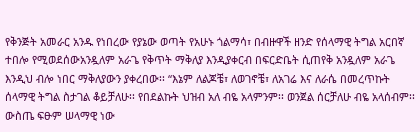የቅንጅት አመራር አንዱ የነበረው የያኔው ወጣት የአሁኑ ጎልማሳ፣ በብዙዋች ዘንድ የሰላማዊ ትግል አርበኛ ተበሎ የሚወደሰውአንዷለም አራጌ የቅጥት ማቅለያ እንዲያቀርብ በፍርድቤት ሲጠየቅ አንዷለም አራጌ እንዲህ ብሎ ነበር ማቅለያውን ያቀረበው፡፡ “እኔም ለልጆቼ፣ ለወገኖቼ፣ ለአገሬ እና ለራሴ በመረጥኩት ሰላማዊ ትግል ስታገል ቆይቻለሁ፡፡ የበደልኩት ህዝብ አለ ብዬ አላምንም፡፡ ወንጀል ሰርቻለሁ ብዬ አላሰብም፡፡ ውስጤ ፍፁም ሠላማዊ ነው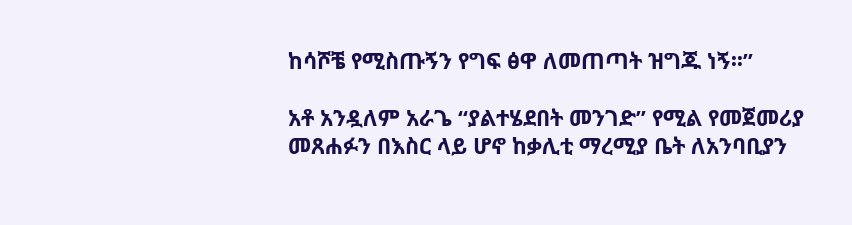ከሳሾቼ የሚስጡኝን የግፍ ፅዋ ለመጠጣት ዝግጁ ነኝ፡፡”

አቶ አንዷለም አራጌ “ያልተሄደበት መንገድ” የሚል የመጀመሪያ መጸሐፉን በእስር ላይ ሆኖ ከቃሊቲ ማረሚያ ቤት ለአንባቢያን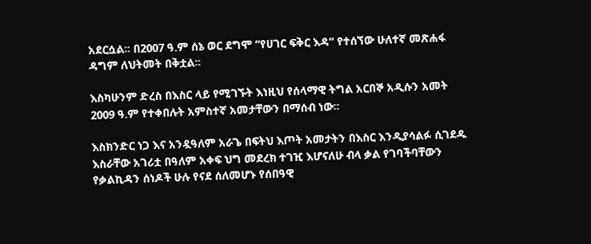አደርሷል፡፡ በ2007 ዓ.ም ሰኔ ወር ደግሞ “የሀገር ፍቅር እዳ” የተሰኘው ሁለተኛ መጽሐፋ ዳግም ለህትመት በቅቷል፡፡

እስካሁንም ድረስ በእስር ላይ የሚገኙት እነዚህ የሰላማዊ ትግል አርበኞ አዲሱን አመት 2009 ዓ.ም የተቀበሉት አምስተኛ አመታቸውን በማሰብ ነው፡፡

እስክንድር ነጋ እና አንዷዓለም አራጌ በፍትህ እጦት አመታትን በእስር እንዲያሳልፉ ሲገደዱ እስራቸው አገሪቷ በዓለም አቀፍ ህግ መደረክ ተገዢ እሆናለሁ ብላ ቃል የገባችባቸውን የቃልኪዳን ሰነዶች ሁሉ የናደ ሰለመሆኑ የሰበዓዊ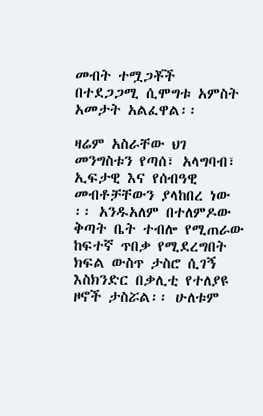መብት ተሟጋቾች በተደጋጋሚ ሲሞግቱ አምስት አመታት አልፈዋል፡፡

ዛሬም አስራቸው ህገ መንግስቱን የጣሰ፣ አላግባብ፣ ኢፍታዊ እና የሰብዓዊ መብቶቻቸውን ያላከበረ ነው ፡፡ አንዱአለም በተለምዶው ቅጣት ቤት ተብሎ የሚጠራው ከፍተኛ ጥበቃ የሚደረግበት ክፍል ውስጥ ታስሮ ሲገኝ እስክንድር በቃሊቲ የተለያዩ ዞኖች ታስሯል፡፡ ሁለቱም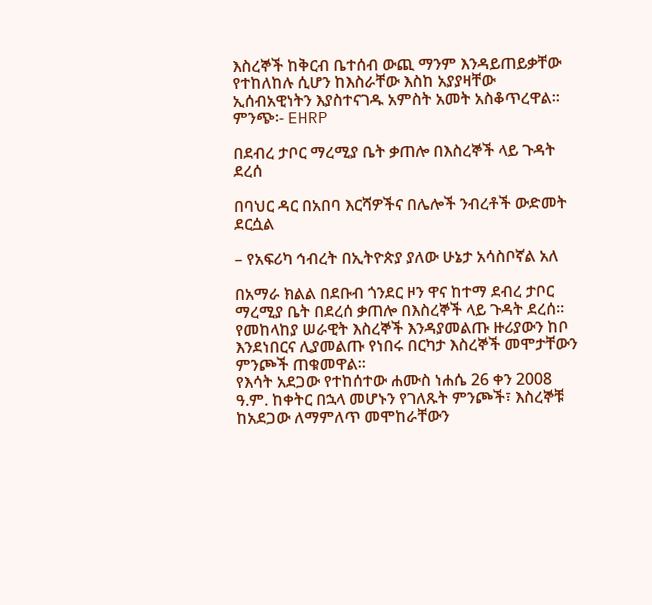እስረኞች ከቅርብ ቤተሰብ ውጪ ማንም እንዳይጠይቃቸው የተከለከሉ ሲሆን ከእስራቸው እስከ አያያዛቸው ኢሰብአዊነትን እያስተናገዱ አምስት አመት አስቆጥረዋል፡፡
ምንጭ፡- EHRP

በደብረ ታቦር ማረሚያ ቤት ቃጠሎ በእስረኞች ላይ ጉዳት ደረሰ

በባህር ዳር በአበባ እርሻዎችና በሌሎች ንብረቶች ውድመት ደርሷል

– የአፍሪካ ኅብረት በኢትዮጵያ ያለው ሁኔታ አሳስቦኛል አለ

በአማራ ክልል በደቡብ ጎንደር ዞን ዋና ከተማ ደብረ ታቦር ማረሚያ ቤት በደረሰ ቃጠሎ በእስረኞች ላይ ጉዳት ደረሰ፡፡ የመከላከያ ሠራዊት እስረኞች እንዳያመልጡ ዙሪያውን ከቦ እንደነበርና ሊያመልጡ የነበሩ በርካታ እስረኞች መሞታቸውን ምንጮች ጠቁመዋል፡፡
የእሳት አደጋው የተከሰተው ሐሙስ ነሐሴ 26 ቀን 2008 ዓ.ም. ከቀትር በኋላ መሆኑን የገለጹት ምንጮች፣ እስረኞቹ ከአደጋው ለማምለጥ መሞከራቸውን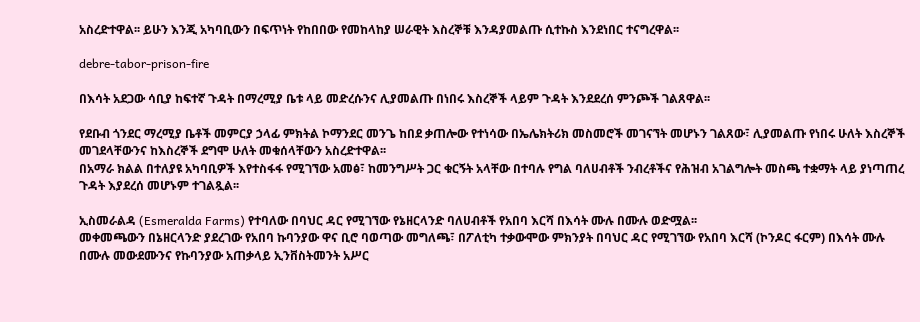አስረድተዋል፡፡ ይሁን እንጂ አካባቢውን በፍጥነት የከበበው የመከላከያ ሠራዊት እስረኞቹ እንዳያመልጡ ሲተኩስ እንደነበር ተናግረዋል፡፡

debre-tabor-prison-fire

በእሳት አደጋው ሳቢያ ከፍተኛ ጉዳት በማረሚያ ቤቱ ላይ መድረሱንና ሊያመልጡ በነበሩ እስረኞች ላይም ጉዳት እንደደረሰ ምንጮች ገልጸዋል፡፡

የደቡብ ጎንደር ማረሚያ ቤቶች መምርያ ኃላፊ ምክትል ኮማንደር መንጌ ከበደ ቃጠሎው የተነሳው በኤሌክትሪክ መስመሮች መገናኘት መሆኑን ገልጸው፣ ሊያመልጡ የነበሩ ሁለት እስረኞች መገደላቸውንና ከእስረኞች ደግሞ ሁለት መቁሰላቸውን አስረድተዋል፡፡
በአማራ ክልል በተለያዩ አካባቢዎች እየተስፋፋ የሚገኘው አመፅ፣ ከመንግሥት ጋር ቁርኝት አላቸው በተባሉ የግል ባለሀብቶች ንብረቶችና የሕዝብ አገልግሎት መስጫ ተቋማት ላይ ያነጣጠረ ጉዳት እያደረሰ መሆኑም ተገልጿል፡፡

ኢስመራልዳ (Esmeralda Farms) የተባለው በባህር ዳር የሚገኘው የኔዘርላንድ ባለሀብቶች የአበባ እርሻ በእሳት ሙሉ በሙሉ ወድሟል፡፡
መቀመጫውን በኔዘርላንድ ያደረገው የአበባ ኩባንያው ዋና ቢሮ ባወጣው መግለጫ፣ በፖለቲካ ተቃውሞው ምክንያት በባህር ዳር የሚገኘው የአበባ እርሻ (ኮንዶር ፋርም) በእሳት ሙሉ በሙሉ መውደሙንና የኩባንያው አጠቃላይ ኢንቨስትመንት አሥር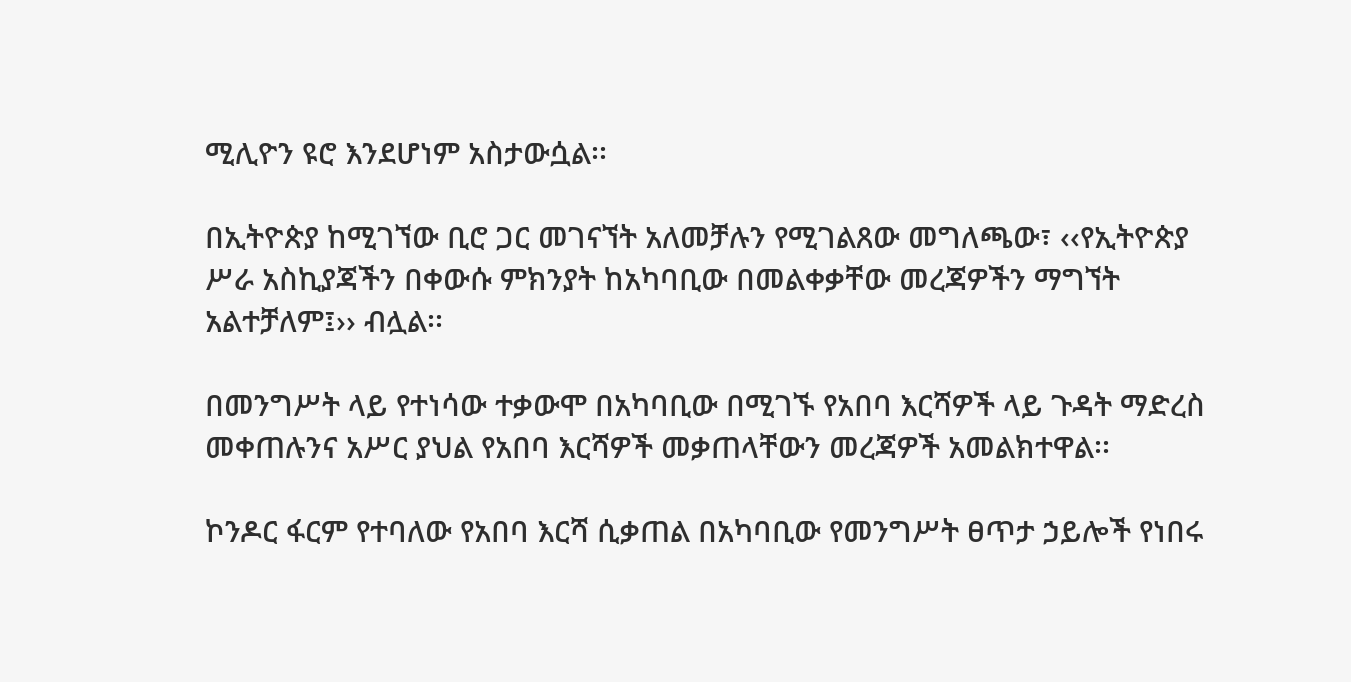ሚሊዮን ዩሮ እንደሆነም አስታውሷል፡፡

በኢትዮጵያ ከሚገኘው ቢሮ ጋር መገናኘት አለመቻሉን የሚገልጸው መግለጫው፣ ‹‹የኢትዮጵያ ሥራ አስኪያጃችን በቀውሱ ምክንያት ከአካባቢው በመልቀቃቸው መረጃዎችን ማግኘት አልተቻለም፤›› ብሏል፡፡

በመንግሥት ላይ የተነሳው ተቃውሞ በአካባቢው በሚገኙ የአበባ እርሻዎች ላይ ጉዳት ማድረስ መቀጠሉንና አሥር ያህል የአበባ እርሻዎች መቃጠላቸውን መረጃዎች አመልክተዋል፡፡

ኮንዶር ፋርም የተባለው የአበባ እርሻ ሲቃጠል በአካባቢው የመንግሥት ፀጥታ ኃይሎች የነበሩ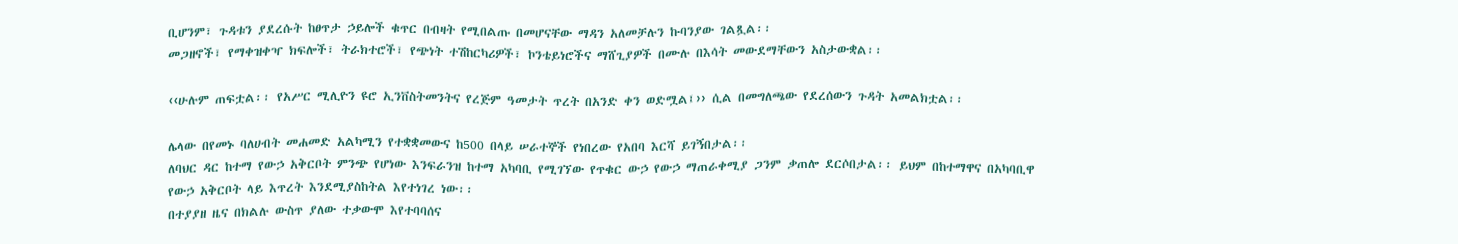ቢሆንም፣ ጉዳቱን ያደረሱት ከፀጥታ ኃይሎች ቁጥር በብዛት የሚበልጡ በመሆናቸው ማዳን አለመቻሉን ኩባንያው ገልጿል፡፡
መጋዘኖች፣ የማቀዝቀዣ ክፍሎች፣ ትራክተሮች፣ የጭነት ተሽከርካሪዎች፣ ኮንቴይነሮችና ማሸጊያዎች በሙሉ በእሳት መውደማቸውን አስታውቋል፡፡

‹‹ሁሉም ጠፍቷል፡፡ የአሥር ሚሊዮን ዩሮ ኢንቨስትመንትና የረጅም ዓመታት ጥረት በአንድ ቀን ወድሟል፤›› ሲል በመግለጫው የደረሰውን ጉዳት አመልክቷል፡፡

ሌላው በየመኑ ባለሀብት መሐመድ አልካሚን የተቋቋመውና ከ500 በላይ ሠራተኞች የነበረው የአበባ እርሻ ይገኝበታል፡፡
ለባህር ዳር ከተማ የውኃ አቅርቦት ምንጭ የሆነው እንፍራንዝ ከተማ አካባቢ የሚገኘው የጥቁር ውኃ የውኃ ማጠራቀሚያ ጋንም ቃጠሎ ደርሶበታል፡፡ ይህም በከተማዋና በአካባቢዋ የውኃ አቅርቦት ላይ እጥረት እንደሚያስከትል እየተነገረ ነው፡፡
በተያያዘ ዜና በክልሉ ውስጥ ያለው ተቃውሞ እየተባባሰና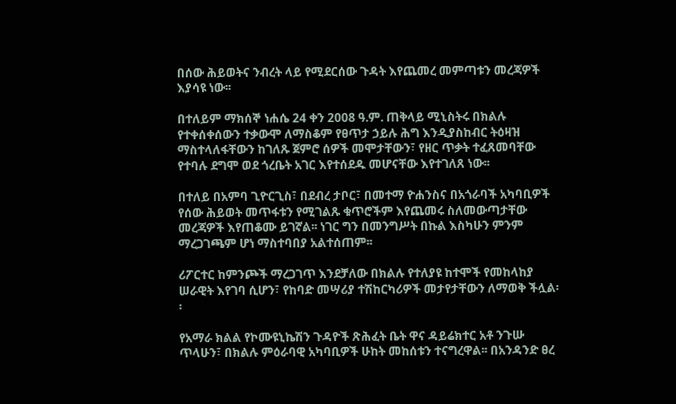በሰው ሕይወትና ንብረት ላይ የሚደርሰው ጉዳት እየጨመረ መምጣቱን መረጃዎች እያሳዩ ነው፡፡

በተለይም ማክሰኞ ነሐሴ 24 ቀን 2008 ዓ.ም. ጠቅላይ ሚኒስትሩ በክልሉ የተቀሰቀሰውን ተቃውሞ ለማስቆም የፀጥታ ኃይሉ ሕግ እንዲያስከብር ትዕዛዝ ማስተላለፋቸውን ከገለጹ ጀምሮ ሰዎች መሞታቸውን፣ የዘር ጥቃት ተፈጸመባቸው የተባሉ ደግሞ ወደ ጎረቤት አገር እየተሰደዱ መሆናቸው እየተገለጸ ነው፡፡

በተለይ በአምባ ጊዮርጊስ፣ በደብረ ታቦር፣ በመተማ ዮሐንስና በአጎራባች አካባቢዎች የሰው ሕይወት መጥፋቱን የሚገልጹ ቁጥሮችም እየጨመሩ ስለመውጣታቸው መረጃዎች እየጠቆሙ ይገኛል፡፡ ነገር ግን በመንግሥት በኩል እስካሁን ምንም ማረጋገጫም ሆነ ማስተባበያ አልተሰጠም፡፡

ሪፖርተር ከምንጮች ማረጋገጥ እንደቻለው በክልሉ የተለያዩ ከተሞች የመከላከያ ሠራዊት እየገባ ሲሆን፣ የከባድ መሣሪያ ተሽከርካሪዎች መታየታቸውን ለማወቅ ችሏል፡፡

የአማራ ክልል የኮሙዩኒኬሽን ጉዳዮች ጽሕፈት ቤት ዋና ዳይሬክተር አቶ ንጉሡ ጥላሁን፣ በክልሉ ምዕራባዊ አካባቢዎች ሁከት መከሰቱን ተናግረዋል፡፡ በአንዳንድ ፀረ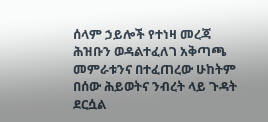ሰላም ኃይሎች የተነዛ መረጃ ሕዝቡን ወዳልተፈለገ አቅጣጫ መምራቱንና በተፈጠረው ሁከትም በሰው ሕይወትና ንብረት ላይ ጉዳት ደርሷል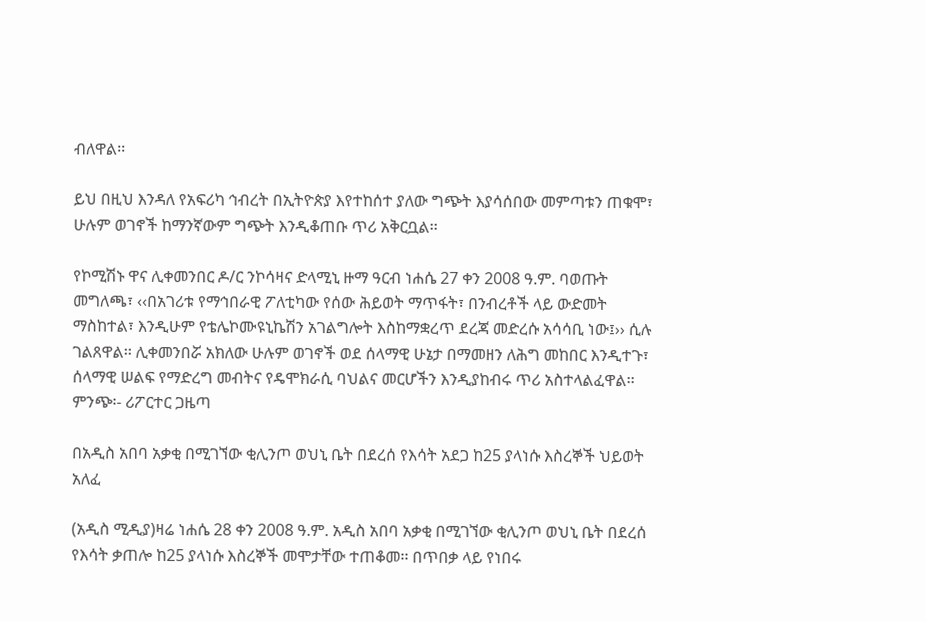ብለዋል፡፡

ይህ በዚህ እንዳለ የአፍሪካ ኅብረት በኢትዮጵያ እየተከሰተ ያለው ግጭት እያሳሰበው መምጣቱን ጠቁሞ፣ ሁሉም ወገኖች ከማንኛውም ግጭት እንዲቆጠቡ ጥሪ አቅርቧል፡፡

የኮሚሽኑ ዋና ሊቀመንበር ዶ/ር ንኮሳዛና ድላሚኒ ዙማ ዓርብ ነሐሴ 27 ቀን 2008 ዓ.ም. ባወጡት መግለጫ፣ ‹‹በአገሪቱ የማኅበራዊ ፖለቲካው የሰው ሕይወት ማጥፋት፣ በንብረቶች ላይ ውድመት ማስከተል፣ እንዲሁም የቴሌኮሙዩኒኬሽን አገልግሎት እስከማቋረጥ ደረጃ መድረሱ አሳሳቢ ነው፤›› ሲሉ ገልጸዋል፡፡ ሊቀመንበሯ አክለው ሁሉም ወገኖች ወደ ሰላማዊ ሁኔታ በማመዘን ለሕግ መከበር እንዲተጉ፣ ሰላማዊ ሠልፍ የማድረግ መብትና የዴሞክራሲ ባህልና መርሆችን እንዲያከብሩ ጥሪ አስተላልፈዋል፡፡
ምንጭ፡- ሪፖርተር ጋዜጣ

በአዲስ አበባ አቃቂ በሚገኘው ቂሊንጦ ወህኒ ቤት በደረሰ የእሳት አደጋ ከ25 ያላነሱ እስረኞች ህይወት አለፈ

(አዲስ ሚዲያ)ዛሬ ነሐሴ 28 ቀን 2008 ዓ.ም. አዲስ አበባ አቃቂ በሚገኘው ቂሊንጦ ወህኒ ቤት በደረሰ የእሳት ቃጠሎ ከ25 ያላነሱ እስረኞች መሞታቸው ተጠቆመ፡፡ በጥበቃ ላይ የነበሩ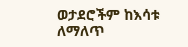ወታደሮችም ከእሳቱ ለማለጥ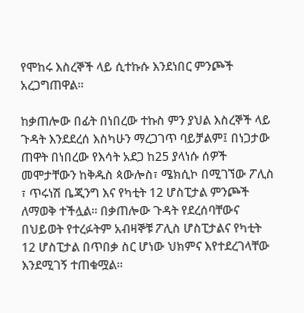የሞከሩ እስረኞች ላይ ሲተኩሱ እንደነበር ምንጮች አረጋግጠዋል፡፡

ከቃጠሎው በፊት በነበረው ተኩስ ምን ያህል እስረኞች ላይ ጉዳት እንደደረሰ እስካሁን ማረጋገጥ ባይቻልም፤ በነጋታው ጠዋት በነበረው የእሳት አደጋ ከ25 ያላነሱ ሰዎች መሞታቸውን ከቅዱስ ጳውሎስ፣ ሜክሲኮ በሚገኘው ፖሊስ ፣ ጥሩነሽ ቤጂንግ እና የካቲት 12 ሆስፒታል ምንጮች ለማወቅ ተችሏል፡፡ በቃጠሎው ጉዳት የደረሰባቸውና በህይወት የተረፉትም አብዛኞቹ ፖሊስ ሆስፒታልና የካቲት 12 ሆስፒታል በጥበቃ ስር ሆነው ህክምና እየተደረገላቸው እንደሚገኝ ተጠቁሟል፡፡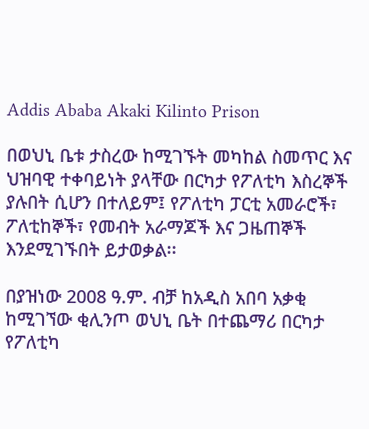Addis Ababa Akaki Kilinto Prison

በወህኒ ቤቱ ታስረው ከሚገኙት መካከል ስመጥር እና ህዝባዊ ተቀባይነት ያላቸው በርካታ የፖለቲካ እስረኞች ያሉበት ሲሆን በተለይም፤ የፖለቲካ ፓርቲ አመራሮች፣ ፖለቲከኞች፣ የመብት አራማጆች እና ጋዜጠኞች እንደሚገኙበት ይታወቃል፡፡

በያዝነው 2008 ዓ.ም. ብቻ ከአዲስ አበባ አቃቂ ከሚገኘው ቂሊንጦ ወህኒ ቤት በተጨማሪ በርካታ የፖለቲካ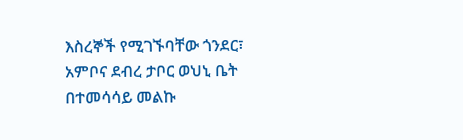እስረኞች የሚገኙባቸው ጎንደር፣ አምቦና ደብረ ታቦር ወህኒ ቤት በተመሳሳይ መልኩ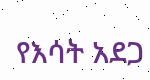የእሳት አደጋ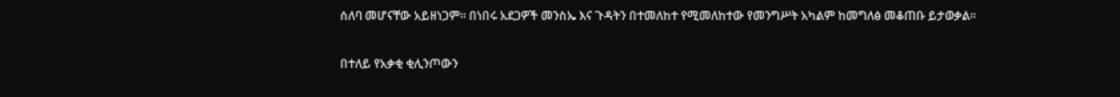ሰለባ መሆናቸው አይዘነጋም፡፡ በነበሩ አደጋዎች መንስኤ እና ጉዳትን በተመለከተ የሚመለከተው የመንግሥት አካልም ከመግለፅ መቆጠቡ ይታወቃል፡፡

በተለይ የአቃቂ ቂሊንጦውን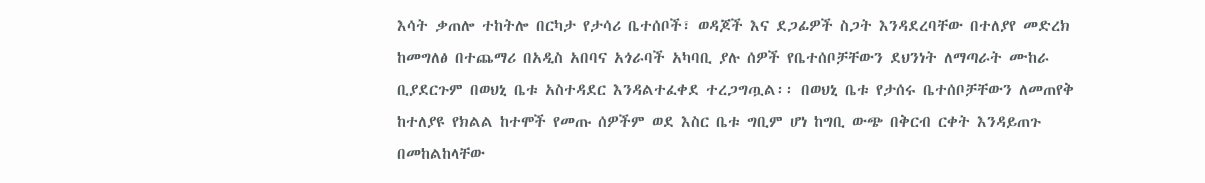እሳት ቃጠሎ ተከትሎ በርካታ የታሳሪ ቤተሰቦች፣ ወዳጆች እና ደጋፊዎች ስጋት እንዳደረባቸው በተለያየ መድረክ ከመግለፅ በተጨማሪ በአዲስ አበባና አጎራባች አካባቢ ያሉ ሰዎች የቤተሰቦቻቸውን ደህንነት ለማጣራት ሙከራ ቢያደርጉም በወህኒ ቤቱ አስተዳደር እንዳልተፈቀደ ተረጋግጧል፡፡ በወህኒ ቤቱ የታሰሩ ቤተሰቦቻቸውን ለመጠየቅ ከተለያዩ የክልል ከተሞች የመጡ ሰዎችም ወደ እስር ቤቱ ግቢም ሆነ ከግቢ ውጭ በቅርብ ርቀት እንዳይጠጉ በመከልከላቸው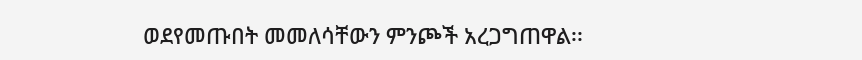ወደየመጡበት መመለሳቸውን ምንጮች አረጋግጠዋል፡፡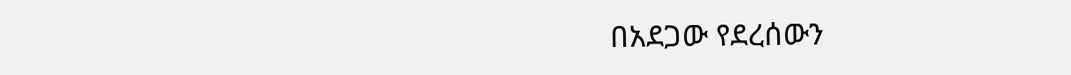በአደጋው የደረሰውን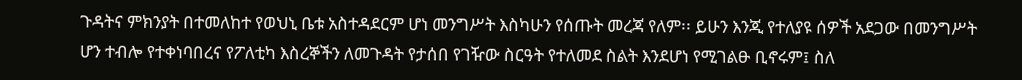ጉዳትና ምክንያት በተመለከተ የወህኒ ቤቱ አስተዳደርም ሆነ መንግሥት እስካሁን የሰጡት መረጃ የለም፡፡ ይሁን እንጂ የተለያዩ ሰዎች አደጋው በመንግሥት ሆን ተብሎ የተቀነባበረና የፖለቲካ እስረኞችን ለመጉዳት የታሰበ የገዥው ስርዓት የተለመደ ስልት እንደሆነ የሚገልፁ ቢኖሩም፤ ስለ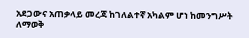አደጋውና አጠቃላይ መረጃ ከገለልተኛ አካልም ሆነ ከመንግሥት ለማወቅ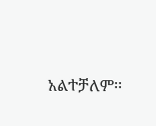አልተቻለም፡፡